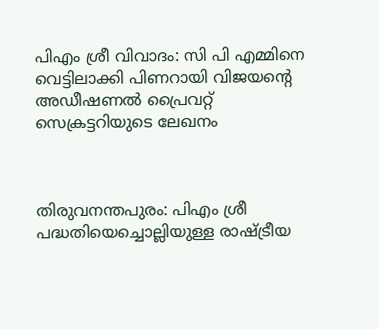പിഎം ശ്രീ വിവാദം: സി പി എമ്മിനെ വെട്ടിലാക്കി പിണറായി വിജയന്‍റെ അഡീഷണല്‍ പ്രൈവറ്റ് സെക്രട്ടറിയുടെ ലേഖനം



തിരുവനന്തപുരം: പിഎം ശ്രീ പദ്ധതിയെച്ചൊല്ലിയുള്ള രാഷ്ട്രീയ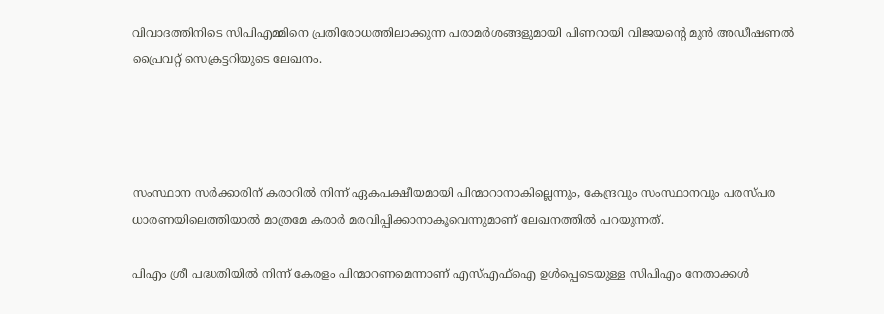വിവാദത്തിനിടെ സിപിഎമ്മിനെ പ്രതിരോധത്തിലാക്കുന്ന പരാമർശങ്ങളുമായി പിണറായി വിജയന്റെ മുൻ അഡീഷണല്‍ പ്രൈവറ്റ് സെക്രട്ടറിയുടെ ലേഖനം.




സംസ്ഥാന സർക്കാരിന് കരാറില്‍ നിന്ന് ഏകപക്ഷീയമായി പിന്മാറാനാകില്ലെന്നും, കേന്ദ്രവും സംസ്ഥാനവും പരസ്പര ധാരണയിലെത്തിയാല്‍ മാത്രമേ കരാർ മരവിപ്പിക്കാനാകൂവെന്നുമാണ് ലേഖനത്തില്‍ പറയുന്നത്.

പിഎം ശ്രീ പദ്ധതിയില്‍ നിന്ന് കേരളം പിന്മാറണമെന്നാണ് എസ്‌എഫ്‌ഐ ഉള്‍പ്പെടെയുള്ള സിപിഎം നേതാക്കള്‍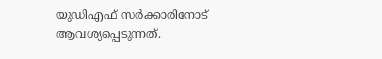യുഡിഎഫ് സർക്കാരിനോട് ആവശ്യപ്പെടുന്നത്.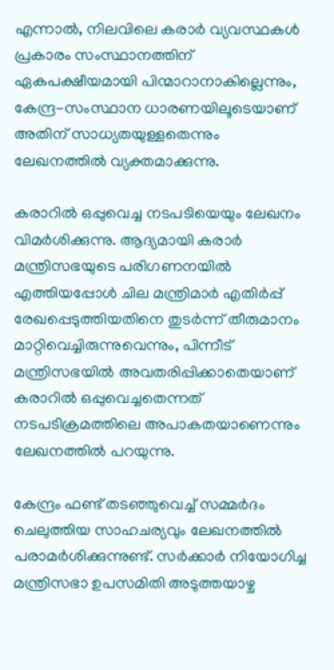എന്നാല്‍, നിലവിലെ കരാർ വ്യവസ്ഥകള്‍ പ്രകാരം സംസ്ഥാനത്തിന് ഏകപക്ഷീയമായി പിന്മാറാനാകില്ലെന്നും, കേന്ദ്ര-സംസ്ഥാന ധാരണയിലൂടെയാണ് അതിന് സാധ്യതയുള്ളതെന്നും ലേഖനത്തില്‍ വ്യക്തമാക്കുന്നു.

കരാറില്‍ ഒപ്പുവെച്ച നടപടിയെയും ലേഖനം വിമർശിക്കുന്നു. ആദ്യമായി കരാർ മന്ത്രിസഭയുടെ പരിഗണനയില്‍ എത്തിയപ്പോള്‍ ചില മന്ത്രിമാർ എതിർപ്പ് രേഖപ്പെടുത്തിയതിനെ തുടർന്ന് തീരുമാനം മാറ്റിവെച്ചിരുന്നുവെന്നും, പിന്നീട് മന്ത്രിസഭയില്‍ അവതരിപ്പിക്കാതെയാണ് കരാറില്‍ ഒപ്പുവെച്ചതെന്നത് നടപടിക്രമത്തിലെ അപാകതയാണെന്നും ലേഖനത്തില്‍ പറയുന്നു.

കേന്ദ്രം ഫണ്ട് തടഞ്ഞുവെച്ച്‌ സമ്മർദം ചെലുത്തിയ സാഹചര്യവും ലേഖനത്തില്‍ പരാമർശിക്കുന്നുണ്ട്. സർക്കാർ നിയോഗിച്ച മന്ത്രിസഭാ ഉപസമിതി അടുത്തയാഴ്ച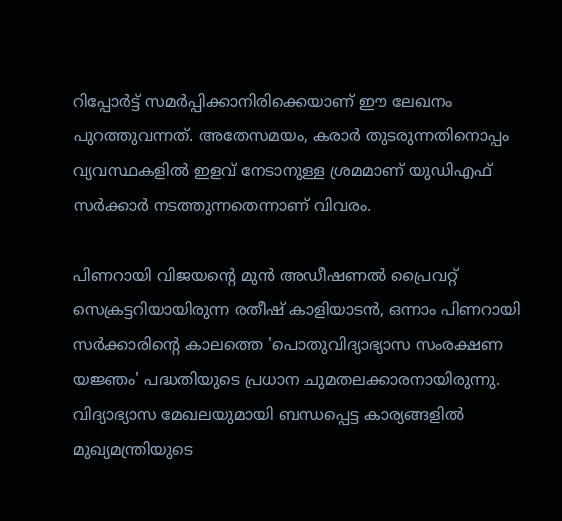റിപ്പോർട്ട് സമർപ്പിക്കാനിരിക്കെയാണ് ഈ ലേഖനം പുറത്തുവന്നത്. അതേസമയം, കരാർ തുടരുന്നതിനൊപ്പം വ്യവസ്ഥകളില്‍ ഇളവ് നേടാനുള്ള ശ്രമമാണ് യുഡിഎഫ് സർക്കാർ നടത്തുന്നതെന്നാണ് വിവരം.

പിണറായി വിജയന്റെ മുൻ അഡീഷണല്‍ പ്രൈവറ്റ് സെക്രട്ടറിയായിരുന്ന രതീഷ് കാളിയാടൻ, ഒന്നാം പിണറായി സർക്കാരിന്റെ കാലത്തെ 'പൊതുവിദ്യാഭ്യാസ സംരക്ഷണ യജ്ഞം' പദ്ധതിയുടെ പ്രധാന ചുമതലക്കാരനായിരുന്നു. വിദ്യാഭ്യാസ മേഖലയുമായി ബന്ധപ്പെട്ട കാര്യങ്ങളില്‍ മുഖ്യമന്ത്രിയുടെ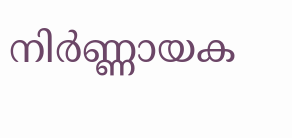നിർണ്ണായക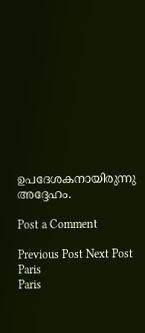ഉപദേശകനായിരുന്നു അദ്ദേഹം.

Post a Comment

Previous Post Next Post
Paris
Paris